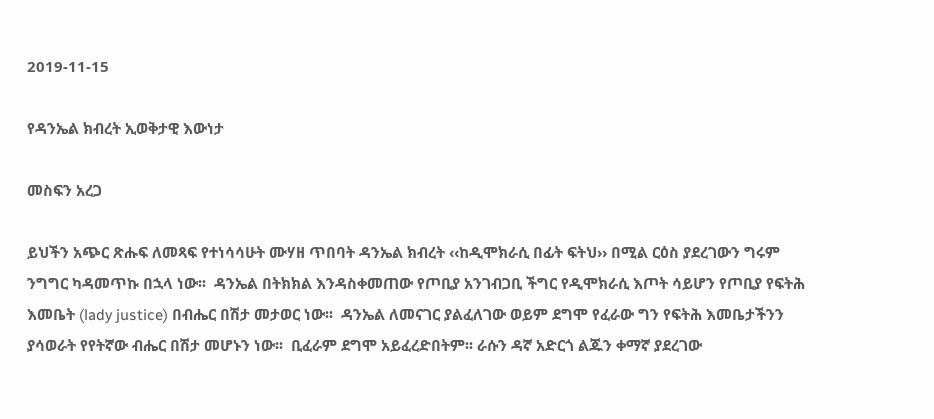2019-11-15

የዳንኤል ክብረት ኢወቅታዊ እውነታ

መስፍን አረጋ

ይህችን አጭር ጽሑፍ ለመጻፍ የተነሳሳሁት ሙሃዘ ጥበባት ዳንኤል ክብረት ‹‹ከዲሞክራሲ በፊት ፍትህ›› በሚል ርዕስ ያደረገውን ግሩም ንግግር ካዳመጥኩ በኋላ ነው፡፡  ዳንኤል በትክክል እንዳስቀመጠው የጦቢያ አንገብጋቢ ችግር የዲሞክራሲ እጦት ሳይሆን የጦቢያ የፍትሕ እመቤት (lady justice) በብሔር በሽታ መታወር ነው፡፡  ዳንኤል ለመናገር ያልፈለገው ወይም ደግሞ የፈራው ግን የፍትሕ እመቤታችንን ያሳወራት የየትኛው ብሔር በሽታ መሆኑን ነው፡፡  ቢፈራም ደግሞ አይፈረድበትም፡፡ ራሱን ዳኛ አድርጎ ልጁን ቀማኛ ያደረገው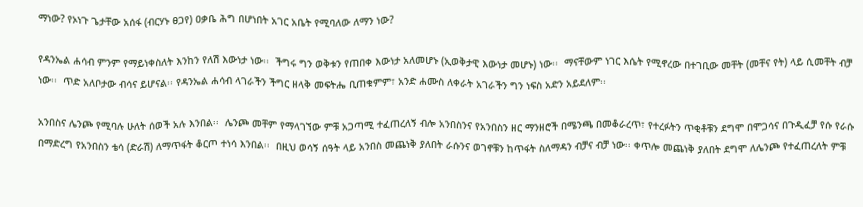ማነው? የኦነጉ ጌታቸው አሰፋ (ብርሃኑ ፀጋየ) ዐቃቤ ሕግ በሆነበት አገር አቤት የሚባለው ለማን ነው?

የዳንኤል ሐሳብ ምንም የማይነቀስለት እንከን የለሽ እውነታ ነው፡፡  ችግሩ ግን ወቅቱን የጠበቀ እውነታ አለመሆኑ (ኢወቅታዊ እውነታ መሆኑ) ነው፡፡  ማናቸውም ነገር እሴት የሚኖረው በተገቢው መቸት (መቸና የት) ላይ ሲመቸት ብቻ ነው፡፡  ጥድ አለቦታው ብሳና ይሆናል፡፡ የዳንኤል ሐሳብ ላገራችን ችግር ዘላቅ መፍትሔ ቢጠቁምም፣ አንድ ሐሙስ ለቀራት አገራችን ግን ነፍስ አድን አይደለም፡፡

አንበስና ሌንጮ የሚባሉ ሁለት ሰወች አሉ እንበል፡፡  ሌንጮ መቸም የማላገኘው ምቹ አጋጣሚ ተፈጠረለኝ ብሎ አንበስንና የአንበስን ዘር ማንዘሮች በሜንጫ በመቆራረጥ፣ የተረፉትን ጥቂቶቹን ደግሞ በሞጋሳና በጉዲፈቻ የሱ የራሱ በማድረግ የአንበስን ቴሳ (ድራሽ) ለማጥፋት ቆርጦ ተነሳ እንበል፡፡  በዚህ ወሳኝ ሰዓት ላይ አንበስ መጨነቅ ያለበት ራሱንና ወገኖቹን ከጥፋት ስለማዳን ብቻና ብቻ ነው፡፡ ቀጥሎ መጨነቅ ያለበት ደግሞ ለሌንጮ የተፈጠረለት ምቹ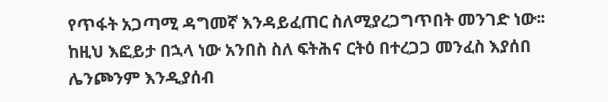የጥፋት አጋጣሚ ዳግመኛ እንዳይፈጠር ስለሚያረጋግጥበት መንገድ ነው፡፡ ከዚህ እፎይታ በኋላ ነው አንበስ ስለ ፍትሕና ርትዕ በተረጋጋ መንፈስ እያሰበ ሌንጮንም እንዲያሰብ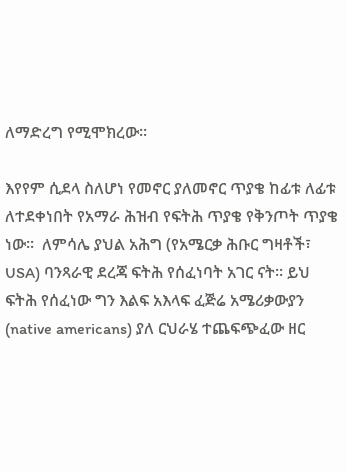ለማድረግ የሚሞክረው፡፡

እየየም ሲደላ ስለሆነ የመኖር ያለመኖር ጥያቄ ከፊቱ ለፊቱ ለተደቀነበት የአማራ ሕዝብ የፍትሕ ጥያቄ የቅንጦት ጥያቄ ነው፡፡  ለምሳሌ ያህል አሕግ (የአሜርቃ ሕቡር ግዛቶች፣ USA) ባንጻራዊ ደረጃ ፍትሕ የሰፈነባት አገር ናት፡፡ ይህ ፍትሕ የሰፈነው ግን እልፍ አእላፍ ፈጅሬ አሜሪቃውያን (native americans) ያለ ርህራሄ ተጨፍጭፈው ዘር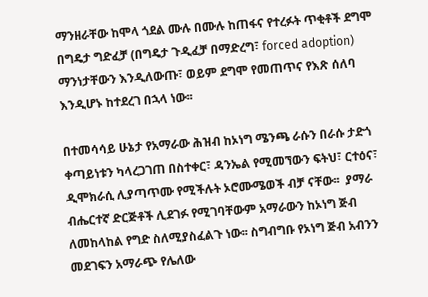ማንዘራቸው ከሞላ ጎደል ሙሉ በሙሉ ከጠፋና የተረፉት ጥቂቶች ደግሞ በግዴታ ግድፈቻ (በግዴታ ጉዲፈቻ በማድረግ፣ forced adoption) ማንነታቸውን እንዲለውጡ፣ ወይም ደግሞ የመጠጥና የእጽ ሰለባ እንዲሆኑ ከተደረገ በኋላ ነው፡፡

በተመሳሳይ ሁኔታ የአማራው ሕዝብ ከኦነግ ሜንጫ ራሱን በራሱ ታድጎ ቀጣይነቱን ካላረጋገጠ በስተቀር፣ ዳንኤል የሚመኘውን ፍትህ፣ ርተዕና፣ ዲሞክራሲ ሊያጣጥሙ የሚችሉት ኦሮሙሜወች ብቻ ናቸው፡፡  ያማራ ብሔርተኛ ድርጅቶች ሊደገፉ የሚገባቸውም አማራውን ከኦነግ ጅብ ለመከላከል የግድ ስለሚያስፈልጉ ነው፡፡ ስግብግቡ የኦነግ ጅብ አብንን መደገፍን አማራጭ የሌለው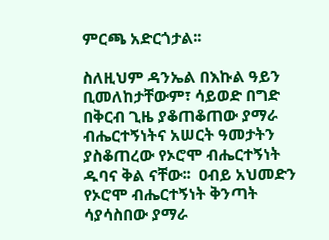ምርጫ አድርጎታል፡፡

ስለዚህም ዳንኤል በእኩል ዓይን ቢመለከታቸውም፣ ሳይወድ በግድ በቅርብ ጊዜ ያቆጠቆጠው ያማራ ብሔርተኝነትና አሠርት ዓመታትን ያስቆጠረው የኦሮሞ ብሔርተኝነት ዱባና ቅል ናቸው፡፡  ዐብይ አህመድን የኦሮሞ ብሔርተኝነት ቅንጣት ሳያሳስበው ያማራ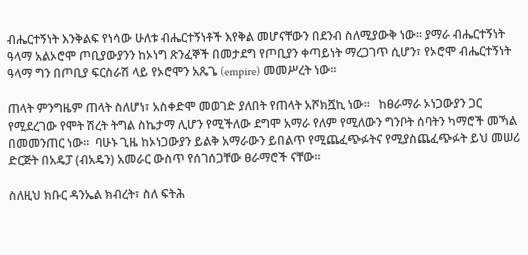ብሔርተኝነት እንቅልፍ የነሳው ሁለቱ ብሔርተኝነቶች እየቅል መሆናቸውን በደንብ ስለሚያውቅ ነው፡፡ ያማራ ብሔርተኝነት ዓላማ አልኦሮሞ ጦቢያውያንን ከኦነግ ጽንፈኞች በመታደግ የጦቢያን ቀጣይነት ማረጋገጥ ሲሆን፣ የኦሮሞ ብሔርተኝነት ዓላማ ግን በጦቢያ ፍርስራሽ ላይ የኦሮሞን አጼጌ (empire) መመሥረት ነው፡፡

ጠላት ምንግዜም ጠላት ስለሆነ፣ አስቀድሞ መወገድ ያለበት የጠላት አሾክሿኪ ነው፡፡   ከፀራማራ ኦነጋውያን ጋር የሚደረገው የሞት ሽረት ትግል ስኬታማ ሊሆን የሚችለው ደግሞ አማራ የለም የሚለውን ግንቦት ሰባትን ካማሮች መኻል በመመንጠር ነው፡፡  ባሁኑ ጊዜ ከኦነጋውያን ይልቅ አማራውን ይበልጥ የሚጨፈጭፉትና የሚያስጨፈጭፉት ይህ መሠሪ ድርጅት በአዴፓ (ብአዴን) አመራር ውስጥ የሰገሰጋቸው ፀራማሮች ናቸው፡፡

ስለዚህ ክቡር ዳንኤል ክብረት፣ ስለ ፍትሕ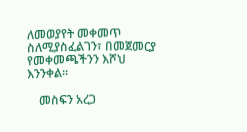ለመወያየት መቀመጥ ስለሚያስፈልገን፣ በመጀመርያ የመቀመጫችንን እሾህ እንንቀል፡፡

    መስፍን አረጋ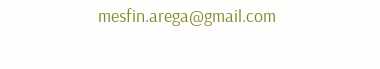mesfin.arega@gmail.com